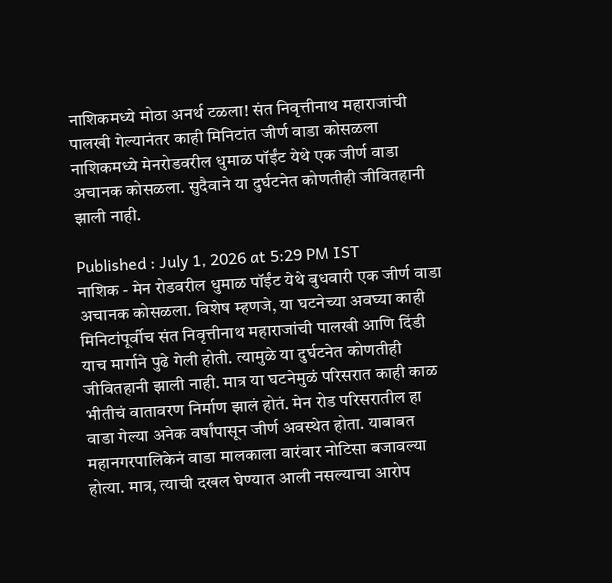नाशिकमध्ये मोठा अनर्थ टळला! संत निवृत्तीनाथ महाराजांची पालखी गेल्यानंतर काही मिनिटांत जीर्ण वाडा कोसळला
नाशिकमध्ये मेनरोडवरील धुमाळ पॉईंट येथे एक जीर्ण वाडा अचानक कोसळला. सुदैवाने या दुर्घटनेत कोणतीही जीवितहानी झाली नाही.

Published : July 1, 2026 at 5:29 PM IST
नाशिक - मेन रोडवरील धुमाळ पॉईंट येथे बुधवारी एक जीर्ण वाडा अचानक कोसळला. विशेष म्हणजे, या घटनेच्या अवघ्या काही मिनिटांपूर्वीच संत निवृत्तीनाथ महाराजांची पालखी आणि दिंडी याच मार्गाने पुढे गेली होती. त्यामुळे या दुर्घटनेत कोणतीही जीवितहानी झाली नाही. मात्र या घटनेमुळं परिसरात काही काळ भीतीचं वातावरण निर्माण झालं होतं. मेन रोड परिसरातील हा वाडा गेल्या अनेक वर्षांपासून जीर्ण अवस्थेत होता. याबाबत महानगरपालिकेनं वाडा मालकाला वारंवार नोटिसा बजावल्या होत्या. मात्र, त्याची दखल घेण्यात आली नसल्याचा आरोप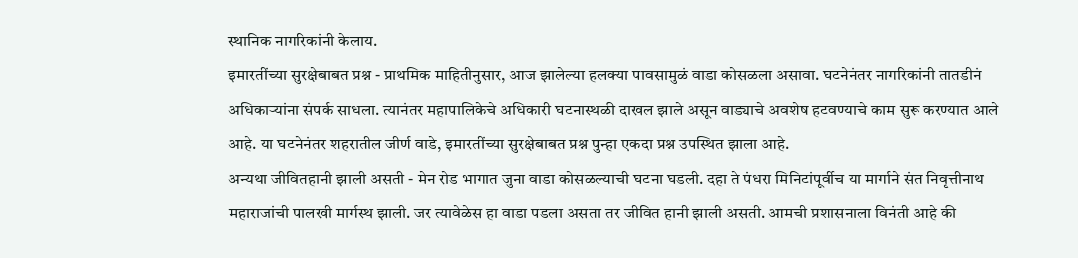स्थानिक नागरिकांनी केलाय.
इमारतींच्या सुरक्षेबाबत प्रश्न - प्राथमिक माहितीनुसार, आज झालेल्या हलक्या पावसामुळं वाडा कोसळला असावा. घटनेनंतर नागरिकांनी तातडीनं अधिकाऱ्यांना संपर्क साधला. त्यानंतर महापालिकेचे अधिकारी घटनास्थळी दाखल झाले असून वाड्याचे अवशेष हटवण्याचे काम सुरू करण्यात आले आहे. या घटनेनंतर शहरातील जीर्ण वाडे, इमारतींच्या सुरक्षेबाबत प्रश्न पुन्हा एकदा प्रश्न उपस्थित झाला आहे.
अन्यथा जीवितहानी झाली असती - मेन रोड भागात जुना वाडा कोसळल्याची घटना घडली. दहा ते पंधरा मिनिटांपूर्वीच या मार्गाने संत निवृत्तीनाथ महाराजांची पालखी मार्गस्थ झाली. जर त्यावेळेस हा वाडा पडला असता तर जीवित हानी झाली असती. आमची प्रशासनाला विनंती आहे की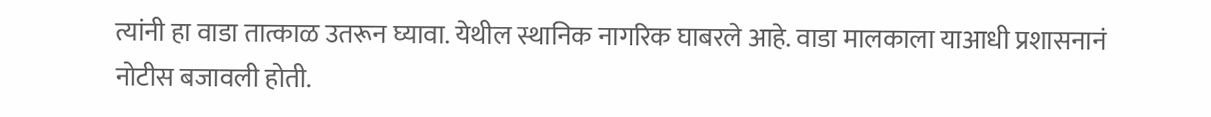त्यांनी हा वाडा तात्काळ उतरून घ्यावा. येथील स्थानिक नागरिक घाबरले आहे. वाडा मालकाला याआधी प्रशासनानं नोटीस बजावली होती.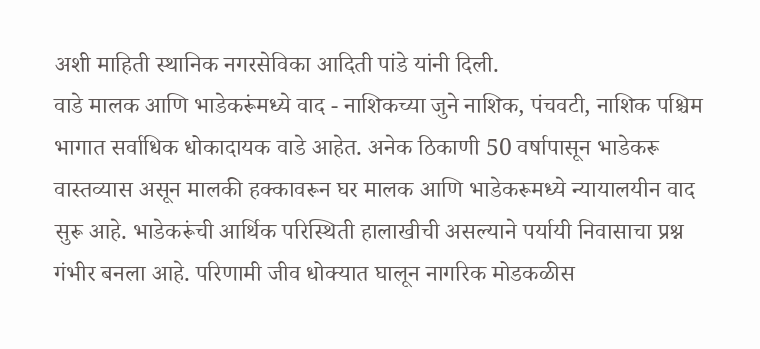अशी माहिती स्थानिक नगरसेविका आदिती पांडे यांनी दिली.
वाडे मालक आणि भाडेकरूंमध्ये वाद - नाशिकच्या जुने नाशिक, पंचवटी, नाशिक पश्चिम भागात सर्वाधिक धोकादायक वाडे आहेत. अनेक ठिकाणी 50 वर्षापासून भाडेकरू वास्तव्यास असून मालकी हक्कावरून घर मालक आणि भाडेकरूमध्ये न्यायालयीन वाद सुरू आहे. भाडेकरूंची आर्थिक परिस्थिती हालाखीची असल्याने पर्यायी निवासाचा प्रश्न गंभीर बनला आहे. परिणामी जीव धोक्यात घालून नागरिक मोडकळीस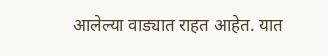आलेल्या वाड्यात राहत आहेत. यात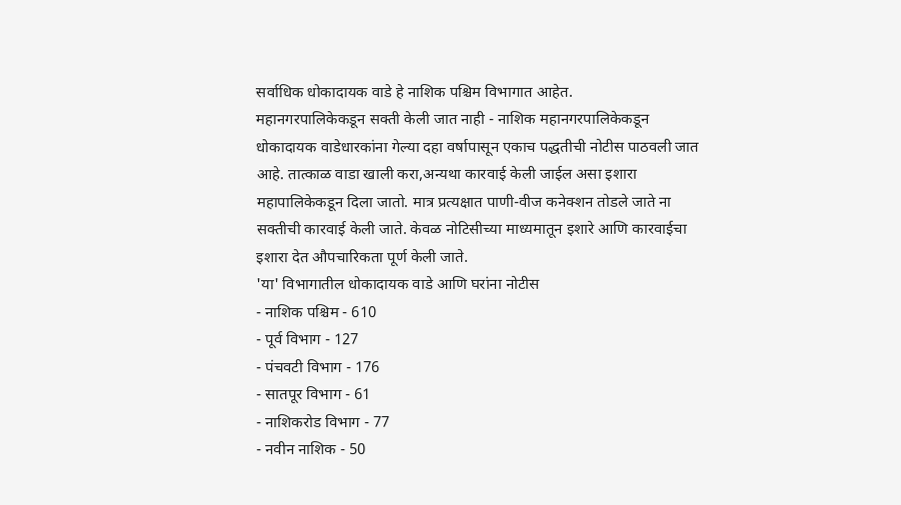सर्वाधिक धोकादायक वाडे हे नाशिक पश्चिम विभागात आहेत.
महानगरपालिकेकडून सक्ती केली जात नाही - नाशिक महानगरपालिकेकडून धोकादायक वाडेधारकांना गेल्या दहा वर्षापासून एकाच पद्धतीची नोटीस पाठवली जात आहे. तात्काळ वाडा खाली करा,अन्यथा कारवाई केली जाईल असा इशारा महापालिकेकडून दिला जातो. मात्र प्रत्यक्षात पाणी-वीज कनेक्शन तोडले जाते ना सक्तीची कारवाई केली जाते. केवळ नोटिसीच्या माध्यमातून इशारे आणि कारवाईचा इशारा देत औपचारिकता पूर्ण केली जाते.
'या' विभागातील धोकादायक वाडे आणि घरांना नोटीस
- नाशिक पश्चिम - 610
- पूर्व विभाग - 127
- पंचवटी विभाग - 176
- सातपूर विभाग - 61
- नाशिकरोड विभाग - 77
- नवीन नाशिक - 50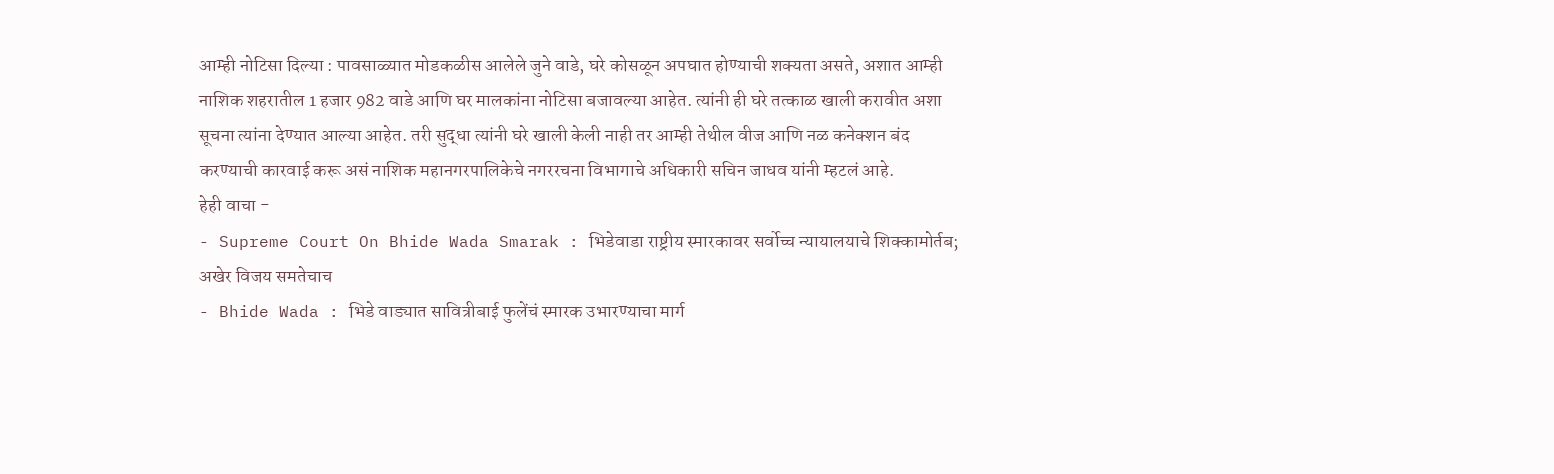आम्ही नोटिसा दिल्या : पावसाळ्यात मोडकळीस आलेले जुने वाडे, घरे कोसळून अपघात होण्याची शक्यता असते, अशात आम्ही नाशिक शहरातील 1 हजार 982 वाडे आणि घर मालकांना नोटिसा बजावल्या आहेत. त्यांनी ही घरे तत्काळ खाली करावीत अशा सूचना त्यांना देण्यात आल्या आहेत. तरी सुद्धा त्यांनी घरे खाली केली नाही तर आम्ही तेथील वीज आणि नळ कनेक्शन बंद करण्याची कारवाई करू असं नाशिक महानगरपालिकेचे नगररचना विभागाचे अधिकारी सचिन जाधव यांनी म्हटलं आहे.
हेही वाचा -
- Supreme Court On Bhide Wada Smarak : भिडेवाडा राष्ट्रीय स्मारकावर सर्वोच्च न्यायालयाचे शिक्कामोर्तब; अखेर विजय समतेचाच
- Bhide Wada : भिडे वाड्यात सावित्रीबाई फुलेंचं स्मारक उभारण्याचा मार्ग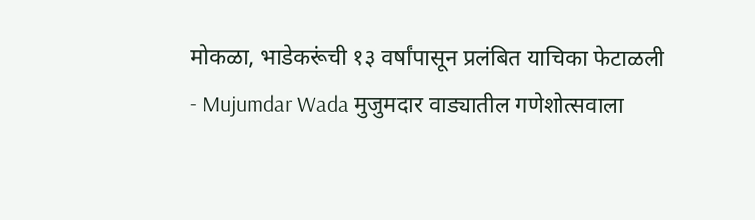मोकळा, भाडेकरूंची १३ वर्षांपासून प्रलंबित याचिका फेटाळली
- Mujumdar Wada मुजुमदार वाड्यातील गणेशोत्सवाला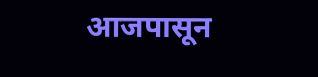आजपासून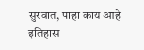सुरवात, पाहा काय आहे इतिहास